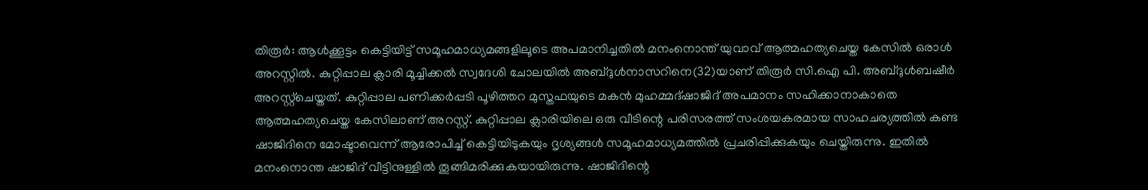തിരൂർ: ആൾക്കൂട്ടം കെട്ടിയിട്ട് സമൂഹമാധ്യമങ്ങളിലൂടെ അപമാനിച്ചതിൽ മനംനൊന്ത് യുവാവ് ആത്മഹത്യചെയ്ത കേസിൽ ഒരാൾ അറസ്റ്റിൽ. കുറ്റിപ്പാല ക്ലാരി മൂച്ചിക്കൽ സ്വദേശി ചോലയിൽ അബ്ദുൾനാസറിനെ(32)യാണ് തിരൂർ സി.ഐ പി. അബ്ദുൾബഷീർ അറസ്റ്റ്ചെയ്തത്. കുറ്റിപ്പാല പണിക്കർപ്പടി പൂഴിത്തറ മുസ്തഫയുടെ മകൻ മുഹമ്മദ്ഷാജിദ് അപമാനം സഹിക്കാനാകാതെ ആത്മഹത്യചെയ്ത കേസിലാണ് അറസ്റ്റ്. കുറ്റിപ്പാല ക്ലാരിയിലെ ഒരു വീടിന്റെ പരിസരത്ത് സംശയകരമായ സാഹചര്യത്തിൽ കണ്ട ഷാജിദിനെ മോഷ്ടാവെന്ന് ആരോപിച്ച് കെട്ടിയിടുകയും ദൃശ്യങ്ങൾ സമൂഹമാധ്യമത്തിൽ പ്രചരിപ്പിക്കുകയും ചെയ്തിരുന്നു. ഇതിൽ മനംനൊന്ത ഷാജിദ് വീട്ടിനുള്ളിൽ തൂങ്ങിമരിക്കുകയായിരുന്നു. ഷാജിദിന്റെ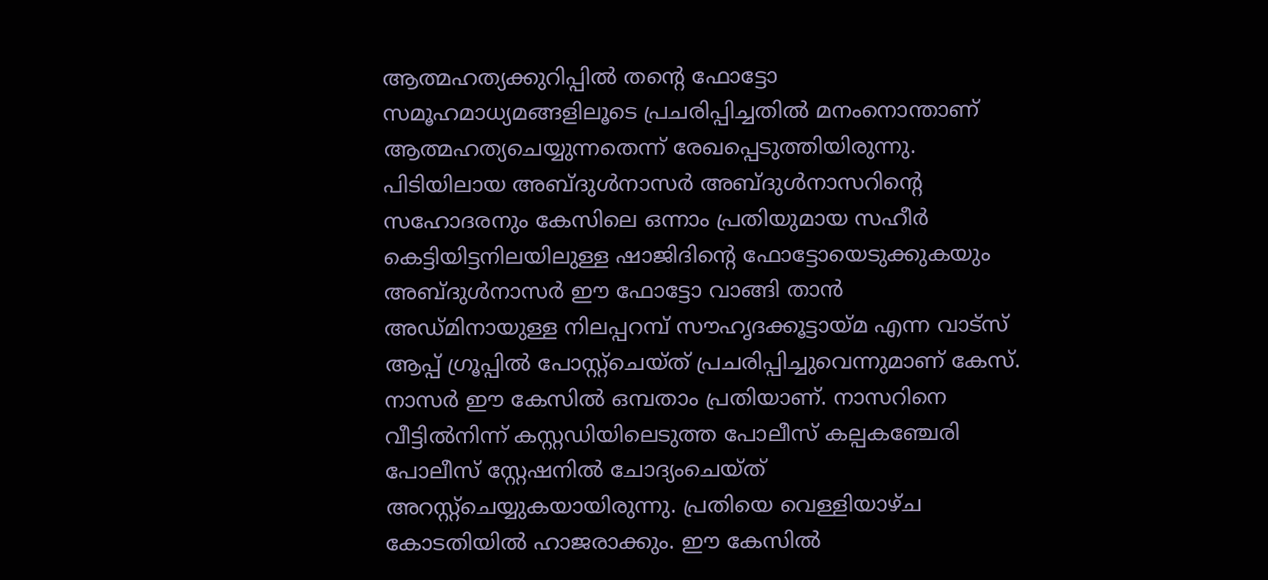ആത്മഹത്യക്കുറിപ്പിൽ തന്റെ ഫോട്ടോ സമൂഹമാധ്യമങ്ങളിലൂടെ പ്രചരിപ്പിച്ചതിൽ മനംനൊന്താണ് ആത്മഹത്യചെയ്യുന്നതെന്ന് രേഖപ്പെടുത്തിയിരുന്നു. പിടിയിലായ അബ്ദുൾനാസർ അബ്ദുൾനാസറിന്റെ സഹോദരനും കേസിലെ ഒന്നാം പ്രതിയുമായ സഹീർ കെട്ടിയിട്ടനിലയിലുള്ള ഷാജിദിന്റെ ഫോട്ടോയെടുക്കുകയും അബ്ദുൾനാസർ ഈ ഫോട്ടോ വാങ്ങി താൻ അഡ്മിനായുള്ള നിലപ്പറമ്പ് സൗഹൃദക്കൂട്ടായ്മ എന്ന വാട്സ് ആപ്പ് ഗ്രൂപ്പിൽ പോസ്റ്റ്ചെയ്ത് പ്രചരിപ്പിച്ചുവെന്നുമാണ് കേസ്. നാസർ ഈ കേസിൽ ഒമ്പതാം പ്രതിയാണ്. നാസറിനെ വീട്ടിൽനിന്ന് കസ്റ്റഡിയിലെടുത്ത പോലീസ് കല്പകഞ്ചേരി പോലീസ് സ്റ്റേഷനിൽ ചോദ്യംചെയ്ത് അറസ്റ്റ്ചെയ്യുകയായിരുന്നു. പ്രതിയെ വെള്ളിയാഴ്ച കോടതിയിൽ ഹാജരാക്കും. ഈ കേസിൽ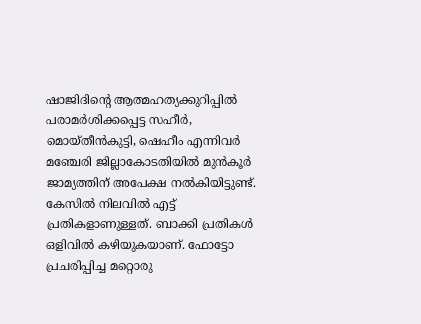ഷാജിദിന്റെ ആത്മഹത്യക്കുറിപ്പിൽ പരാമർശിക്കപ്പെട്ട സഹീർ, മൊയ്തീൻകുട്ടി, ഷെഹീം എന്നിവർ മഞ്ചേരി ജില്ലാകോടതിയിൽ മുൻകൂർ ജാമ്യത്തിന് അപേക്ഷ നൽകിയിട്ടുണ്ട്. കേസിൽ നിലവിൽ എട്ട് പ്രതികളാണുള്ളത്. ബാക്കി പ്രതികൾ ഒളിവിൽ കഴിയുകയാണ്. ഫോട്ടോ പ്രചരിപ്പിച്ച മറ്റൊരു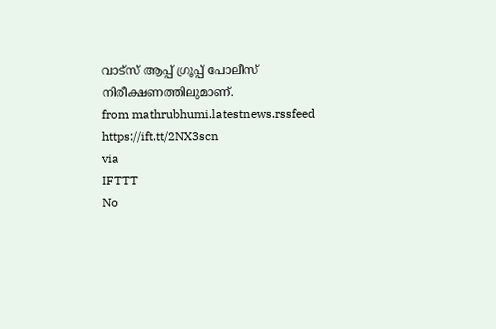വാട്സ് ആപ്പ് ഗ്രൂപ്പ് പോലീസ് നിരീക്ഷണത്തിലുമാണ്.
from mathrubhumi.latestnews.rssfeed https://ift.tt/2NX3scn
via
IFTTT
No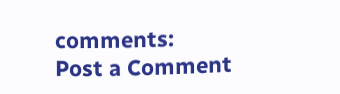comments:
Post a Comment